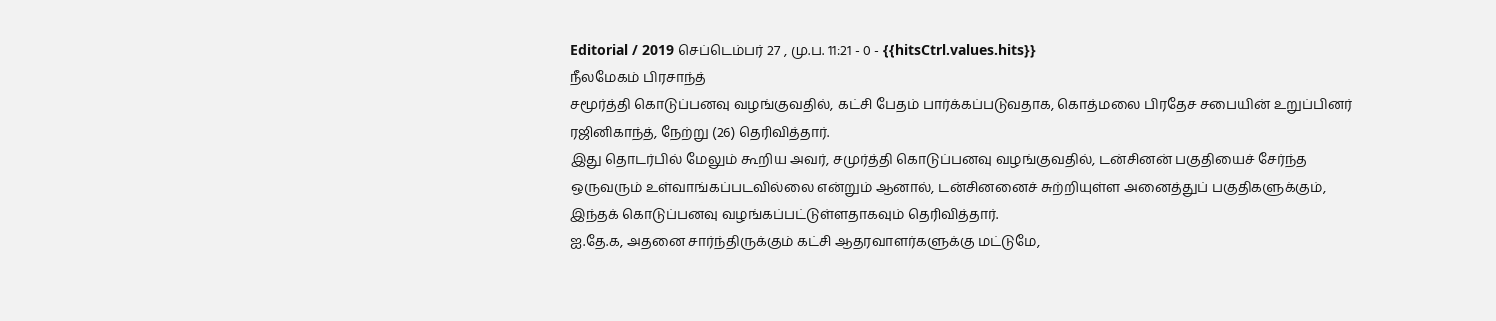Editorial / 2019 செப்டெம்பர் 27 , மு.ப. 11:21 - 0 - {{hitsCtrl.values.hits}}
நீலமேகம் பிரசாந்த்
சமூர்த்தி கொடுப்பனவு வழங்குவதில், கட்சி பேதம் பார்க்கப்படுவதாக, கொத்மலை பிரதேச சபையின் உறுப்பினர் ரஜினிகாந்த், நேற்று (26) தெரிவித்தார்.
இது தொடர்பில் மேலும் கூறிய அவர், சமுர்த்தி கொடுப்பனவு வழங்குவதில், டன்சினன் பகுதியைச் சேர்ந்த ஒருவரும் உள்வாங்கப்படவில்லை என்றும் ஆனால், டன்சினனைச் சுற்றியுள்ள அனைத்துப் பகுதிகளுக்கும், இந்தக் கொடுப்பனவு வழங்கப்பட்டுள்ளதாகவும் தெரிவித்தார்.
ஐ.தே.க, அதனை சார்ந்திருக்கும் கட்சி ஆதரவாளர்களுக்கு மட்டுமே,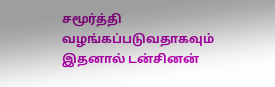சமூர்த்தி வழங்கப்படுவதாகவும் இதனால் டன்சினன்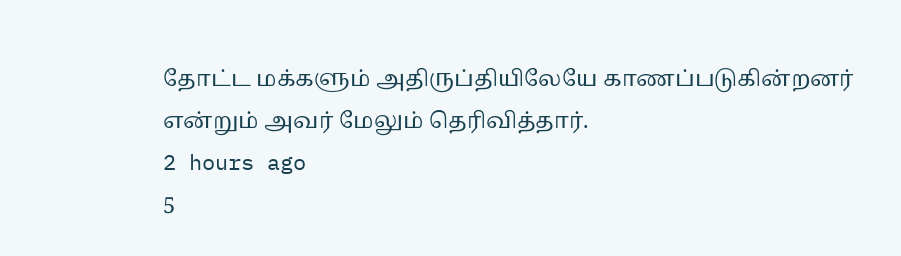தோட்ட மக்களும் அதிருப்தியிலேயே காணப்படுகின்றனர் என்றும் அவர் மேலும் தெரிவித்தார்.
2 hours ago
5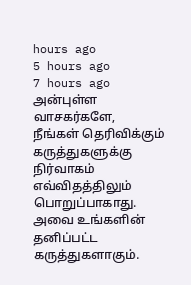hours ago
5 hours ago
7 hours ago
அன்புள்ள வாசகர்களே,
நீங்கள் தெரிவிக்கும் கருத்துகளுக்கு நிர்வாகம் எவ்விதத்திலும் பொறுப்பாகாது. அவை உங்களின் தனிப்பட்ட கருத்துகளாகும்.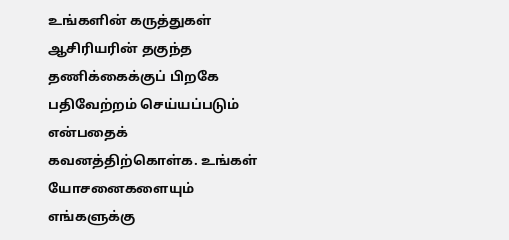உங்களின் கருத்துகள் ஆசிரியரின் தகுந்த தணிக்கைக்குப் பிறகே பதிவேற்றம் செய்யப்படும் என்பதைக் கவனத்திற்கொள்க. உங்கள் யோசனைகளையும் எங்களுக்கு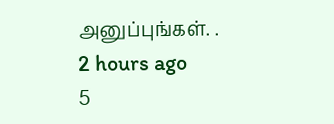அனுப்புங்கள். .
2 hours ago
5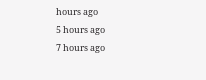hours ago
5 hours ago
7 hours ago